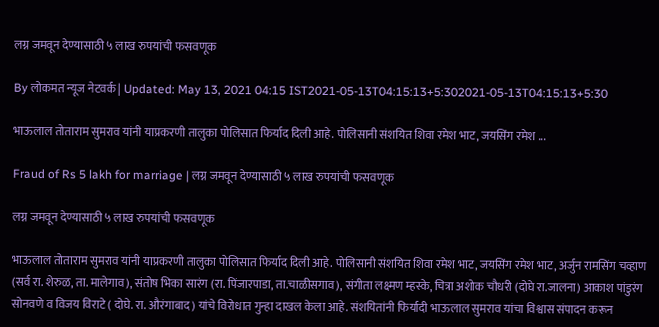लग्न जमवून देण्यासाठी ५ लाख रुपयांची फसवणूक

By लोकमत न्यूज नेटवर्क | Updated: May 13, 2021 04:15 IST2021-05-13T04:15:13+5:302021-05-13T04:15:13+5:30

भाऊलाल तोताराम सुमराव यांनी याप्रकरणी तालुका पोलिसात फिर्याद दिली आहे. पोलिसानी संशयित शिवा रमेश भाट, जयसिंग रमेश ...

Fraud of Rs 5 lakh for marriage | लग्न जमवून देण्यासाठी ५ लाख रुपयांची फसवणूक

लग्न जमवून देण्यासाठी ५ लाख रुपयांची फसवणूक

भाऊलाल तोताराम सुमराव यांनी याप्रकरणी तालुका पोलिसात फिर्याद दिली आहे. पोलिसानी संशयित शिवा रमेश भाट, जयसिंग रमेश भाट, अर्जुन रामसिंग चव्हाण (सर्व रा. शेरुळ, ता. मालेगाव), संतोष भिका सारंग (रा. पिंजारपाडा, ता.चाळीसगाव), संगीता लक्ष्मण म्हस्के, चित्रा अशोक चौधरी (दोघे रा.जालना) आकाश पांडुरंग सोनवणे व विजय विराटे ( दोघे. रा. औरंगाबाद) यांचे विरोधात गुन्हा दाखल केला आहे. संशयितांनी फिर्यादी भाऊलाल सुमराव यांचा विश्वास संपादन करून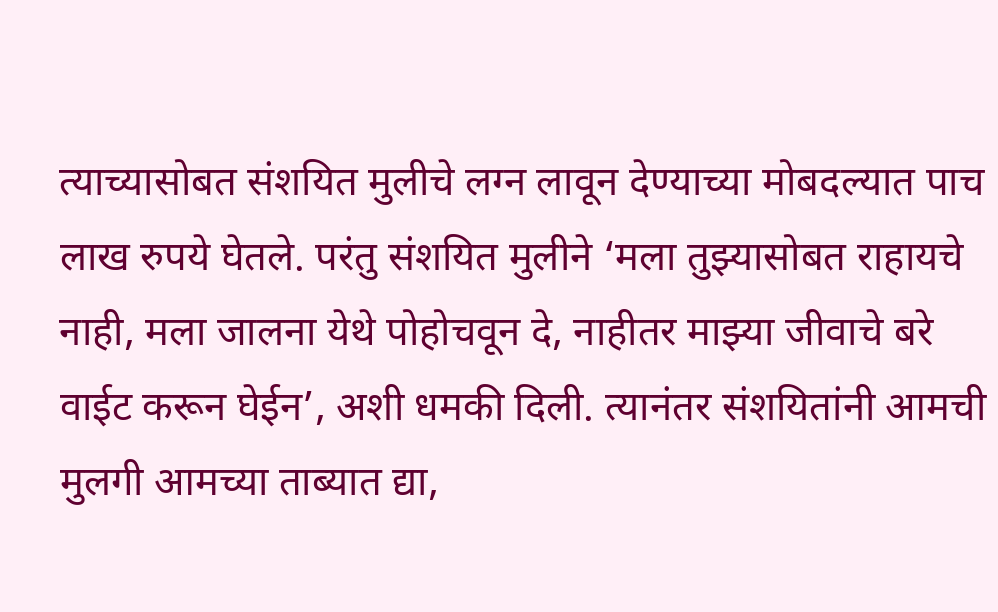त्याच्यासोबत संशयित मुलीचे लग्न लावून देण्याच्या मोबदल्यात पाच लाख रुपये घेतले. परंतु संशयित मुलीने ‘मला तुझ्यासोबत राहायचे नाही, मला जालना येथे पोहोचवून दे, नाहीतर माझ्या जीवाचे बरे वाईट करून घेईन’, अशी धमकी दिली. त्यानंतर संशयितांनी आमची मुलगी आमच्या ताब्यात द्या,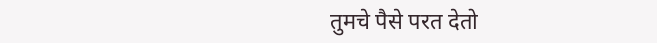तुमचे पैसे परत देतो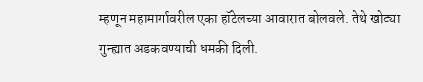म्हणून महामार्गावरील एका हॉटेलच्या आवारात बोलवले. तेथे खोट्या गुन्ह्यात अडकवण्याची धमकी दिली.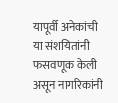यापूर्वी अनेकांची या संशयितांनी फसवणूक केली असून नागरिकांनी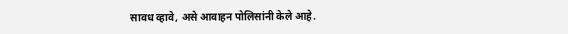सावध व्हावे, असे आवाहन पोलिसांनी केले आहे.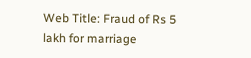Web Title: Fraud of Rs 5 lakh for marriage